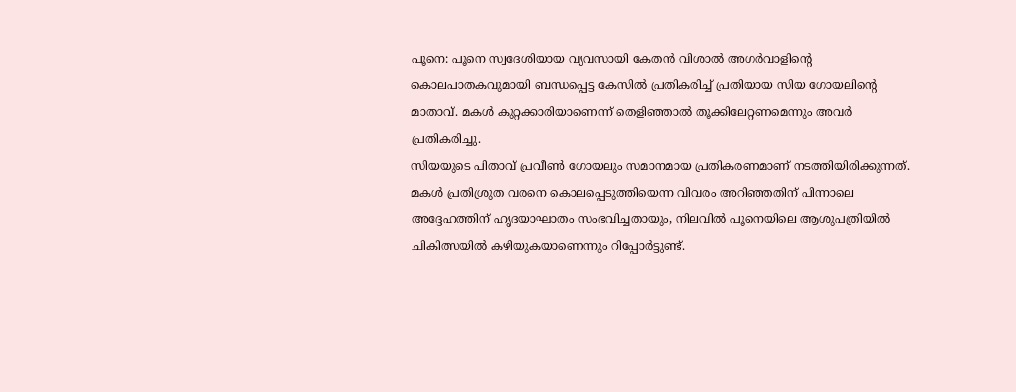പൂനെ: പൂനെ സ്വദേശിയായ വ്യവസായി കേതൻ വിശാൽ അഗർവാളിന്റെ കൊലപാതകവുമായി ബന്ധപ്പെട്ട കേസിൽ പ്രതികരിച്ച് പ്രതിയായ സിയ ഗോയലിന്റെ മാതാവ്. മകൾ കുറ്റക്കാരിയാണെന്ന് തെളിഞ്ഞാൽ തൂക്കിലേറ്റണമെന്നും അവർ പ്രതികരിച്ചു.
സിയയുടെ പിതാവ് പ്രവീൺ ഗോയലും സമാനമായ പ്രതികരണമാണ് നടത്തിയിരിക്കുന്നത്. മകൾ പ്രതിശ്രുത വരനെ കൊലപ്പെടുത്തിയെന്ന വിവരം അറിഞ്ഞതിന് പിന്നാലെ അദ്ദേഹത്തിന് ഹൃദയാഘാതം സംഭവിച്ചതായും, നിലവിൽ പൂനെയിലെ ആശുപത്രിയിൽ ചികിത്സയിൽ കഴിയുകയാണെന്നും റിപ്പോർട്ടുണ്ട്.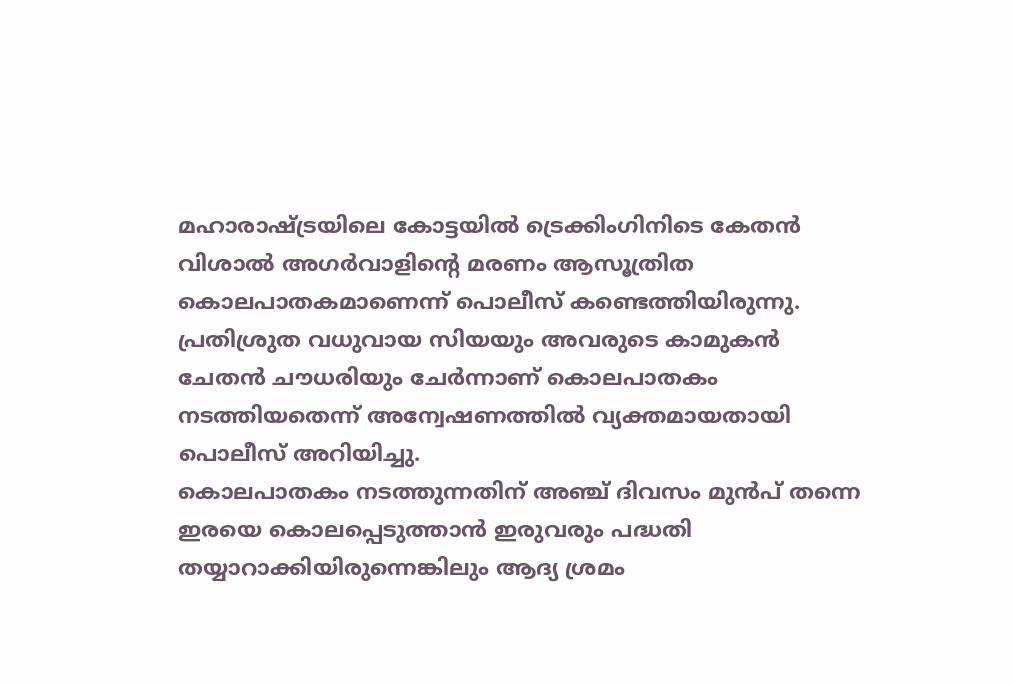മഹാരാഷ്ട്രയിലെ കോട്ടയിൽ ട്രെക്കിംഗിനിടെ കേതൻ വിശാൽ അഗർവാളിന്റെ മരണം ആസൂത്രിത കൊലപാതകമാണെന്ന് പൊലീസ് കണ്ടെത്തിയിരുന്നു. പ്രതിശ്രുത വധുവായ സിയയും അവരുടെ കാമുകൻ ചേതൻ ചൗധരിയും ചേർന്നാണ് കൊലപാതകം നടത്തിയതെന്ന് അന്വേഷണത്തിൽ വ്യക്തമായതായി പൊലീസ് അറിയിച്ചു.
കൊലപാതകം നടത്തുന്നതിന് അഞ്ച് ദിവസം മുൻപ് തന്നെ ഇരയെ കൊലപ്പെടുത്താൻ ഇരുവരും പദ്ധതി തയ്യാറാക്കിയിരുന്നെങ്കിലും ആദ്യ ശ്രമം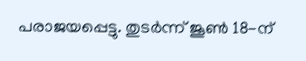പരാജയപ്പെട്ടു. തുടർന്ന് ജൂൺ 18-ന്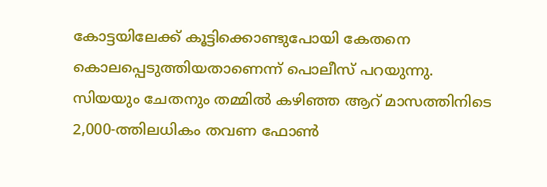കോട്ടയിലേക്ക് കൂട്ടിക്കൊണ്ടുപോയി കേതനെ കൊലപ്പെടുത്തിയതാണെന്ന് പൊലീസ് പറയുന്നു.
സിയയും ചേതനും തമ്മിൽ കഴിഞ്ഞ ആറ് മാസത്തിനിടെ 2,000-ത്തിലധികം തവണ ഫോൺ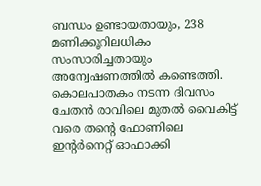ബന്ധം ഉണ്ടായതായും, 238 മണിക്കൂറിലധികം സംസാരിച്ചതായും അന്വേഷണത്തിൽ കണ്ടെത്തി. കൊലപാതകം നടന്ന ദിവസം ചേതൻ രാവിലെ മുതൽ വൈകിട്ട് വരെ തന്റെ ഫോണിലെ ഇന്റർനെറ്റ് ഓഫാക്കി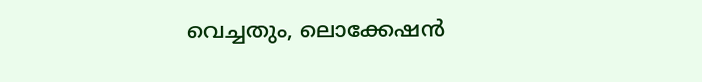വെച്ചതും, ലൊക്കേഷൻ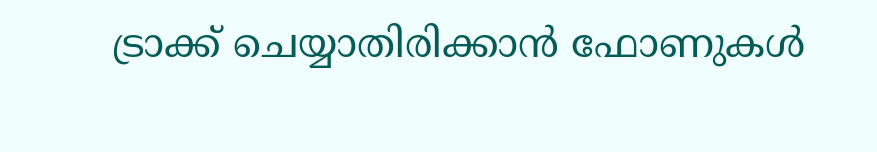ട്രാക്ക് ചെയ്യാതിരിക്കാൻ ഫോണുകൾ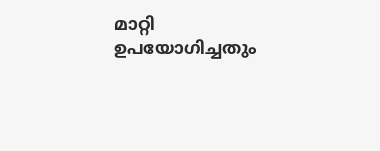മാറ്റി ഉപയോഗിച്ചതും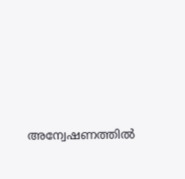അന്വേഷണത്തിൽ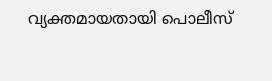വ്യക്തമായതായി പൊലീസ്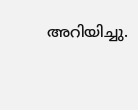അറിയിച്ചു.